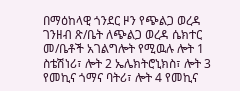በማዕከላዊ ጎንደር ዞን የጭልጋ ወረዳ ገንዘብ ጽ/ቤት ለጭልጋ ወረዳ ሴክተር መ/ቤቶች አገልግሎት የሚዉሉ ሎት 1 ስቴሽነሪ፣ ሎት 2 ኤሌክትሮኒክስ፣ ሎት 3 የመኪና ጎማና ባትሪ፣ ሎት 4 የመኪና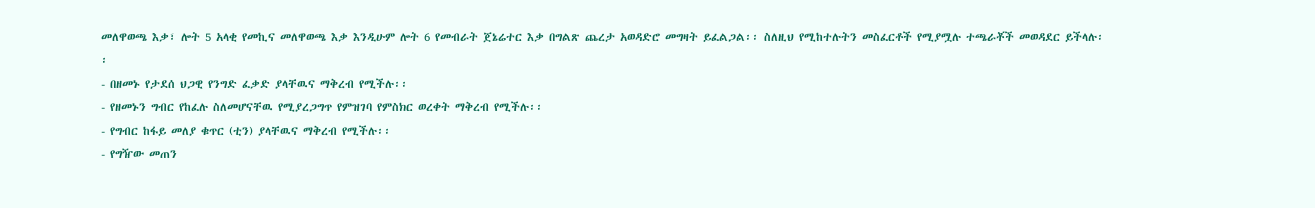መለዋወጫ እቃ፣ ሎት 5 አላቂ የመኪና መለዋወጫ እቃ እንዲሁም ሎት 6 የመብራት ጀኔሬተር እቃ በግልጽ ጨረታ አወዳድሮ መግዛት ይፈልጋል፡፡ ስለዚህ የሚከተሉትን መስፈርቶች የሚያሟሉ ተጫራቾች መወዳደር ይችላሉ፡፡
- በዘመኑ የታደሰ ህጋዊ የንግድ ፈቃድ ያላቸዉና ማቅረብ የሚችሉ፡፡
- የዘመኑን ግብር የከፈሉ ስለመሆናቸዉ የሚያረጋግጥ የምዝገባ የምስክር ወረቀት ማቅረብ የሚችሉ፡፡
- የግብር ከፋይ መለያ ቁጥር (ቲን) ያላቸዉና ማቅረብ የሚችሉ፡፡
- የግዥው መጠን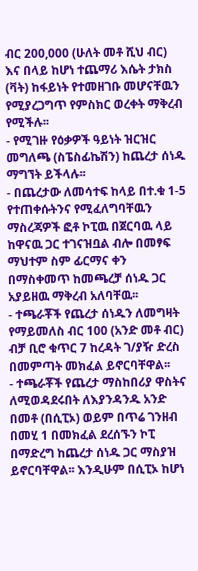ብር 200,000 (ሁለት መቶ ሺህ ብር) እና በላይ ከሆነ ተጨማሪ እሴት ታክስ (ቫት) ከፋይነት የተመዘገቡ መሆናቸዉን የሚያረጋግጥ የምስክር ወረቀት ማቅረብ የሚችሉ፡፡
- የሚገዙ የዕቃዎች ዓይነት ዝርዝር መግለጫ (ስፔስፊኬሽን) ከጨረታ ሰነዱ ማግኘት ይችላሉ፡፡
- በጨረታው ለመሳተፍ ከላይ በተ.ቁ 1-5 የተጠቀሱትንና የሚፈለግባቸዉን ማስረጃዎች ፎቶ ኮፒዉ በጀርባዉ ላይ ከዋናዉ ጋር ተገናዝቧል ብሎ በመፃፍ ማህተም ስም ፊርማና ቀን በማስቀመጥ ከመጫረቻ ሰነዱ ጋር አያይዘዉ ማቅረብ አለባቸዉ፡፡
- ተጫራቾች የጨረታ ሰነዱን ለመግዛት የማይመለስ ብር 100 (አንድ መቶ ብር) ብቻ ቢሮ ቁጥር 7 ከረዳት ገ/ያዥ ድረስ በመምጣት መክፈል ይኖርባቸዋል፡፡
- ተጫራቾች የጨረታ ማስከበሪያ ዋስትና ለሚወዳደሩበት ለእያንዳንዱ አንድ በመቶ (በሲፒኦ) ወይም በጥሬ ገንዘብ በመሂ 1 በመክፈል ደረሰኙን ኮፒ በማድረግ ከጨረታ ሰነዱ ጋር ማስያዝ ይኖርባቸዋል፡፡ እንዲሁም በሲፒኦ ከሆነ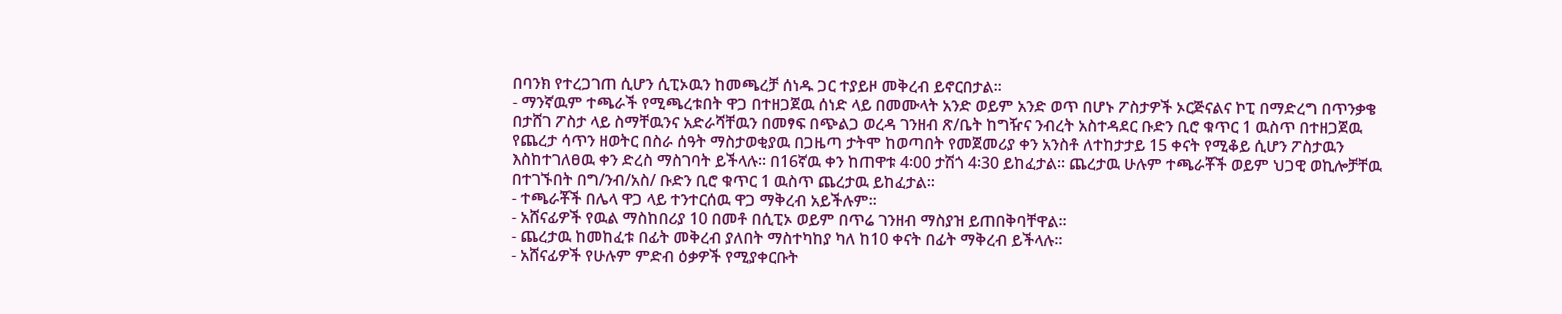በባንክ የተረጋገጠ ሲሆን ሲፒኦዉን ከመጫረቻ ሰነዱ ጋር ተያይዞ መቅረብ ይኖርበታል፡፡
- ማንኛዉም ተጫራች የሚጫረቱበት ዋጋ በተዘጋጀዉ ሰነድ ላይ በመሙላት አንድ ወይም አንድ ወጥ በሆኑ ፖስታዎች ኦርጅናልና ኮፒ በማድረግ በጥንቃቄ በታሸገ ፖስታ ላይ ስማቸዉንና አድራሻቸዉን በመፃፍ በጭልጋ ወረዳ ገንዘብ ጽ/ቤት ከግዥና ንብረት አስተዳደር ቡድን ቢሮ ቁጥር 1 ዉስጥ በተዘጋጀዉ የጨረታ ሳጥን ዘወትር በስራ ሰዓት ማስታወቂያዉ በጋዜጣ ታትሞ ከወጣበት የመጀመሪያ ቀን አንስቶ ለተከታታይ 15 ቀናት የሚቆይ ሲሆን ፖስታዉን እስከተገለፀዉ ቀን ድረስ ማስገባት ይችላሉ፡፡ በ16ኛዉ ቀን ከጠዋቱ 4፡00 ታሽጎ 4፡30 ይከፈታል፡፡ ጨረታዉ ሁሉም ተጫራቾች ወይም ህጋዊ ወኪሎቻቸዉ በተገኙበት በግ/ንብ/አስ/ ቡድን ቢሮ ቁጥር 1 ዉስጥ ጨረታዉ ይከፈታል፡፡
- ተጫራቾች በሌላ ዋጋ ላይ ተንተርሰዉ ዋጋ ማቅረብ አይችሉም፡፡
- አሸናፊዎች የዉል ማስከበሪያ 10 በመቶ በሲፒኦ ወይም በጥሬ ገንዘብ ማስያዝ ይጠበቅባቸዋል፡፡
- ጨረታዉ ከመከፈቱ በፊት መቅረብ ያለበት ማስተካከያ ካለ ከ10 ቀናት በፊት ማቅረብ ይችላሉ፡፡
- አሸናፊዎች የሁሉም ምድብ ዕቃዎች የሚያቀርቡት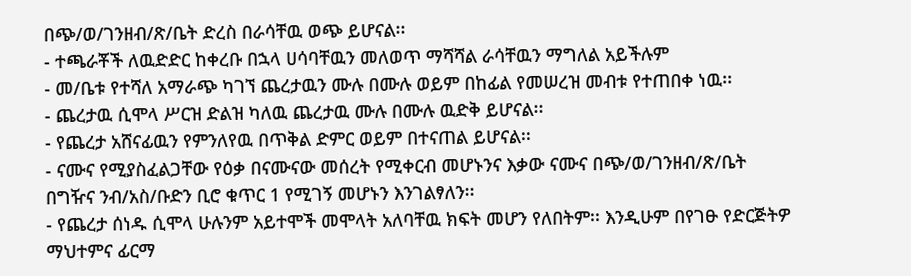በጭ/ወ/ገንዘብ/ጽ/ቤት ድረስ በራሳቸዉ ወጭ ይሆናል፡፡
- ተጫራቾች ለዉድድር ከቀረቡ በኋላ ሀሳባቸዉን መለወጥ ማሻሻል ራሳቸዉን ማግለል አይችሉም
- መ/ቤቱ የተሻለ አማራጭ ካገኘ ጨረታዉን ሙሉ በሙሉ ወይም በከፊል የመሠረዝ መብቱ የተጠበቀ ነዉ፡፡
- ጨረታዉ ሲሞላ ሥርዝ ድልዝ ካለዉ ጨረታዉ ሙሉ በሙሉ ዉድቅ ይሆናል፡፡
- የጨረታ አሸናፊዉን የምንለየዉ በጥቅል ድምር ወይም በተናጠል ይሆናል፡፡
- ናሙና የሚያስፈልጋቸው የዕቃ በናሙናው መሰረት የሚቀርብ መሆኑንና እቃው ናሙና በጭ/ወ/ገንዘብ/ጽ/ቤት በግዥና ንብ/አስ/ቡድን ቢሮ ቁጥር 1 የሚገኝ መሆኑን እንገልፃለን፡፡
- የጨረታ ሰነዱ ሲሞላ ሁሉንም አይተሞች መሞላት አለባቸዉ ክፍት መሆን የለበትም፡፡ እንዲሁም በየገፁ የድርጅትዎ ማህተምና ፊርማ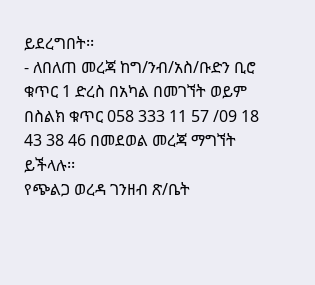ይደረግበት፡፡
- ለበለጠ መረጃ ከግ/ንብ/አስ/ቡድን ቢሮ ቁጥር 1 ድረስ በአካል በመገኘት ወይም በስልክ ቁጥር 058 333 11 57 /09 18 43 38 46 በመደወል መረጃ ማግኘት ይችላሉ፡፡
የጭልጋ ወረዳ ገንዘብ ጽ/ቤት